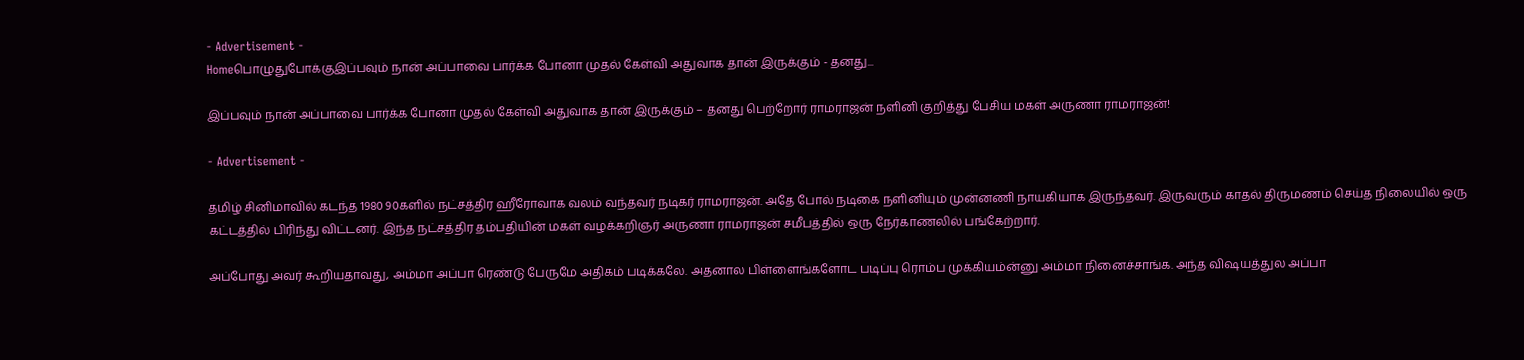- Advertisement -
Homeபொழுதுபோக்குஇப்பவும் நான் அப்பாவை பார்க்க போனா முதல் கேள்வி அதுவாக தான் இருக்கும் - தனது...

இப்பவும் நான் அப்பாவை பார்க்க போனா முதல் கேள்வி அதுவாக தான் இருக்கும் – தனது பெற்றோர் ராமராஜன் நளினி குறித்து பேசிய மகள் அருணா ராமராஜன்!

- Advertisement -

தமிழ் சினிமாவில் கடந்த 1980 90களில் நட்சத்திர ஹீரோவாக வலம் வந்தவர் நடிகர் ராமராஜன். அதே போல் நடிகை நளினியும் முன்னணி நாயகியாக இருந்தவர். இருவரும் காதல் திருமணம் செய்த நிலையில் ஒரு கட்டத்தில் பிரிந்து விட்டனர். இந்த நட்சத்திர தம்பதியின் மகள் வழக்கறிஞர் அருணா ராமராஜன் சமீபத்தில் ஒரு நேர்காணலில் பங்கேற்றார்.

அப்போது அவர் கூறியதாவது, அம்மா அப்பா ரெண்டு பேருமே அதிகம் படிக்கலே. அதனால பிள்ளைங்களோட படிப்பு ரொம்ப முக்கியம்ன்னு அம்மா நினைச்சாங்க. அந்த விஷயத்துல அப்பா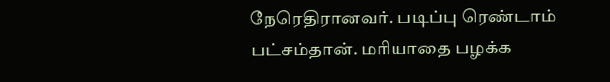நேரெதிரானவர். படிப்பு ரெண்டாம் பட்சம்தான். மரியாதை பழக்க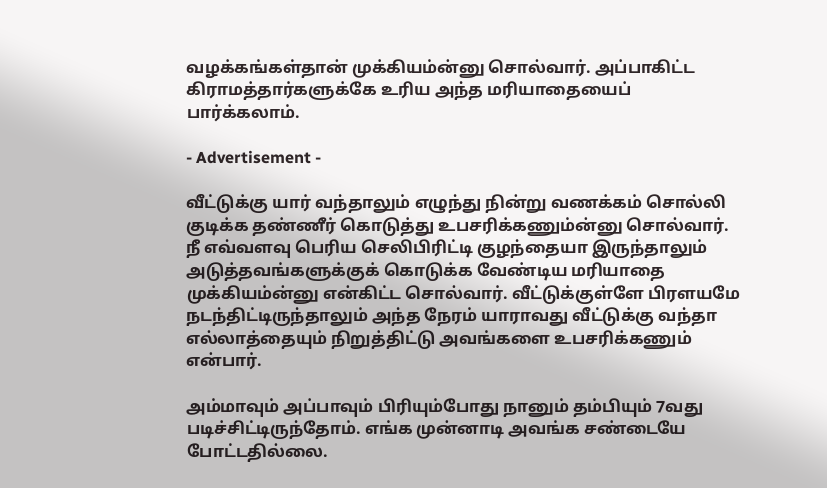வழக்கங்கள்தான் முக்கியம்ன்னு சொல்வார். அப்பாகிட்ட கிராமத்தார்களுக்கே உரிய அந்த மரியாதையைப் பார்க்கலாம்.

- Advertisement -

வீட்டுக்கு யார் வந்தாலும் எழுந்து நின்று வணக்கம் சொல்லி குடிக்க தண்ணீர் கொடுத்து உபசரிக்கணும்ன்னு சொல்வார். நீ எவ்வளவு பெரிய செலிபிரிட்டி குழந்தையா இருந்தாலும் அடுத்தவங்களுக்குக் கொடுக்க வேண்டிய மரியாதை முக்கியம்ன்னு என்கிட்ட சொல்வார். வீட்டுக்குள்ளே பிரளயமே நடந்திட்டிருந்தாலும் அந்த நேரம் யாராவது வீட்டுக்கு வந்தா எல்லாத்தையும் நிறுத்திட்டு அவங்களை உபசரிக்கணும் என்பார்.

அம்மாவும் அப்பாவும் பிரியும்போது நானும் தம்பியும் 7வது படிச்சிட்டிருந்தோம். எங்க முன்னாடி அவங்க சண்டையே போட்டதில்லை.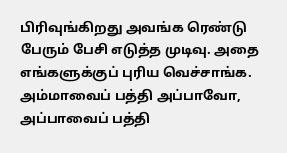பிரிவுங்கிறது அவங்க ரெண்டு பேரும் பேசி எடுத்த முடிவு. அதை எங்களுக்குப் புரிய வெச்சாங்க. அம்மாவைப் பத்தி அப்பாவோ, அப்பாவைப் பத்தி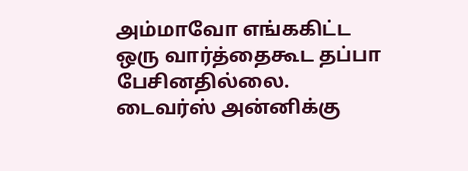அம்மாவோ எங்ககிட்ட ஒரு வார்த்தைகூட தப்பா பேசினதில்லை. டைவர்ஸ் அன்னிக்கு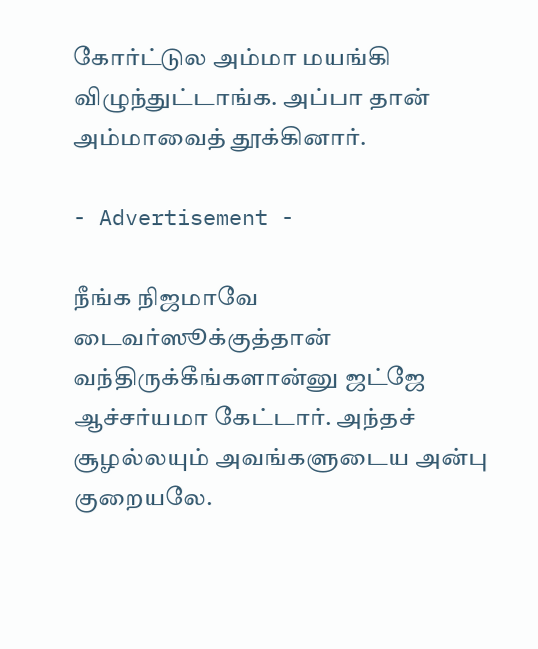கோர்ட்டுல அம்மா மயங்கி விழுந்துட்டாங்க. அப்பா தான் அம்மாவைத் தூக்கினார்.

- Advertisement -

நீங்க நிஜமாவே டைவர்ஸூக்குத்தான் வந்திருக்கீங்களான்னு ஜட்ஜே ஆச்சர்யமா கேட்டார். அந்தச் சூழல்லயும் அவங்களுடைய அன்பு குறையலே.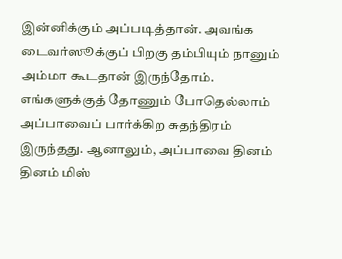இன்னிக்கும் அப்படித்தான். அவங்க டைவர்ஸூக்குப் பிறகு தம்பியும் நானும் அம்மா கூடதான் இருந்தோம். எங்களுக்குத் தோணும் போதெல்லாம் அப்பாவைப் பார்க்கிற சுதந்திரம் இருந்தது. ஆனாலும், அப்பாவை தினம் தினம் மிஸ்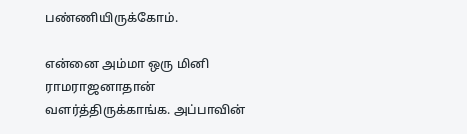பண்ணியிருக்கோம்.

என்னை அம்மா ஒரு மினி ராமராஜனாதான் வளர்த்திருக்காங்க. அப்பாவின்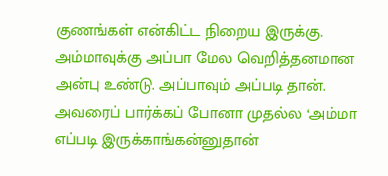குணங்கள் என்கிட்ட நிறைய இருக்கு. அம்மாவுக்கு அப்பா மேல வெறித்தனமான அன்பு உண்டு. அப்பாவும் அப்படி தான். அவரைப் பார்க்கப் போனா முதல்ல ‘அம்மா எப்படி இருக்காங்கன்னுதான்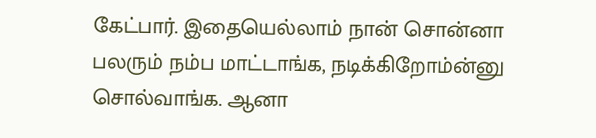கேட்பார். இதையெல்லாம் நான் சொன்னா பலரும் நம்ப மாட்டாங்க, நடிக்கிறோம்ன்னு சொல்வாங்க. ஆனா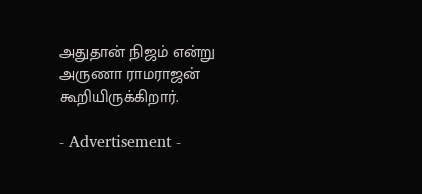அதுதான் நிஜம் என்று அருணா ராமராஜன் கூறியிருக்கிறார்.

- Advertisement -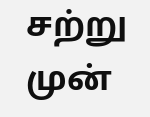சற்று முன்